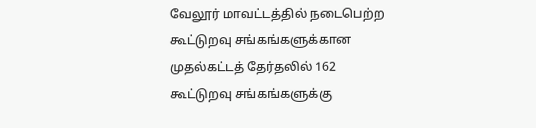வேலூர் மாவட்டத்தில் நடைபெற்ற கூட்டுறவு சங்கங்களுக்கான முதல்கட்டத் தேர்தலில் 162 கூட்டுறவு சங்கங்களுக்கு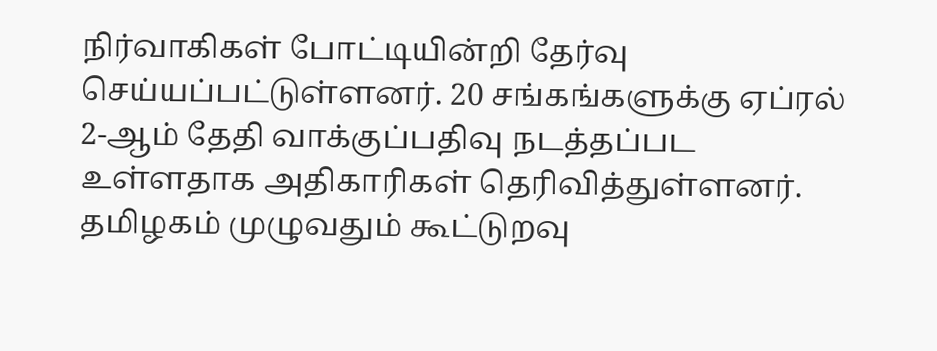நிர்வாகிகள் போட்டியின்றி தேர்வு செய்யப்பட்டுள்ளனர். 20 சங்கங்களுக்கு ஏப்ரல் 2-ஆம் தேதி வாக்குப்பதிவு நடத்தப்பட உள்ளதாக அதிகாரிகள் தெரிவித்துள்ளனர்.
தமிழகம் முழுவதும் கூட்டுறவு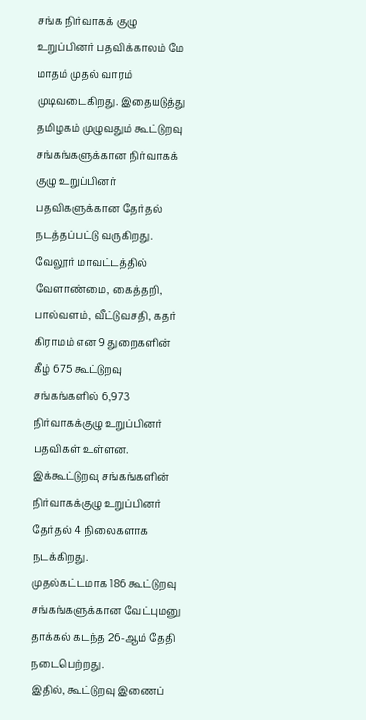சங்க நிர்வாகக் குழு உறுப்பினர் பதவிக்காலம் மே மாதம் முதல் வாரம் முடிவடைகிறது. இதையடுத்து தமிழகம் முழுவதும் கூட்டுறவு சங்கங்களுக்கான நிர்வாகக் குழு உறுப்பினர் பதவிகளுக்கான தேர்தல் நடத்தப்பட்டு வருகிறது. வேலூர் மாவட்டத்தில் வேளாண்மை, கைத்தறி, பால்வளம், வீட்டுவசதி, கதர் கிராமம் என 9 துறைகளின் கீழ் 675 கூட்டுறவு சங்கங்களில் 6,973 நிர்வாகக்குழு உறுப்பினர் பதவிகள் உள்ளன. இக்கூட்டுறவு சங்கங்களின் நிர்வாகக்குழு உறுப்பினர் தேர்தல் 4 நிலைகளாக நடக்கிறது.
முதல்கட்டமாக 186 கூட்டுறவு சங்கங்களுக்கான வேட்புமனு தாக்கல் கடந்த 26-ஆம் தேதி நடைபெற்றது.
இதில், கூட்டுறவு இணைப்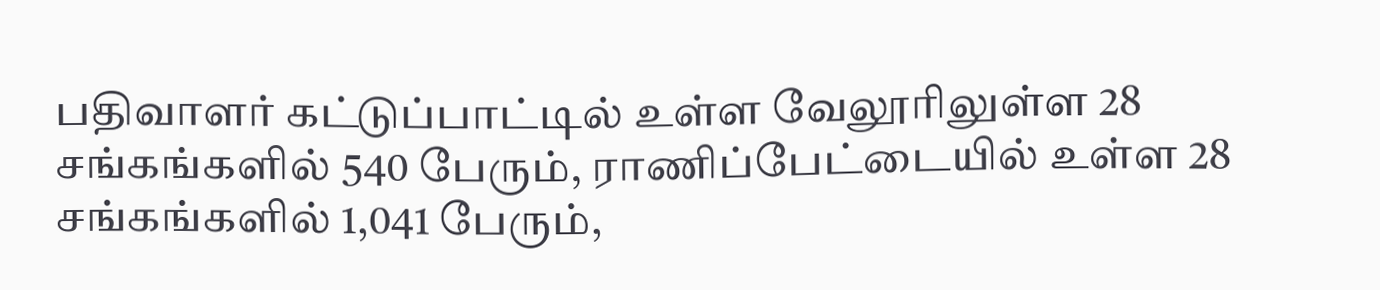பதிவாளர் கட்டுப்பாட்டில் உள்ள வேலூரிலுள்ள 28 சங்கங்களில் 540 பேரும், ராணிப்பேட்டையில் உள்ள 28 சங்கங்களில் 1,041 பேரும்,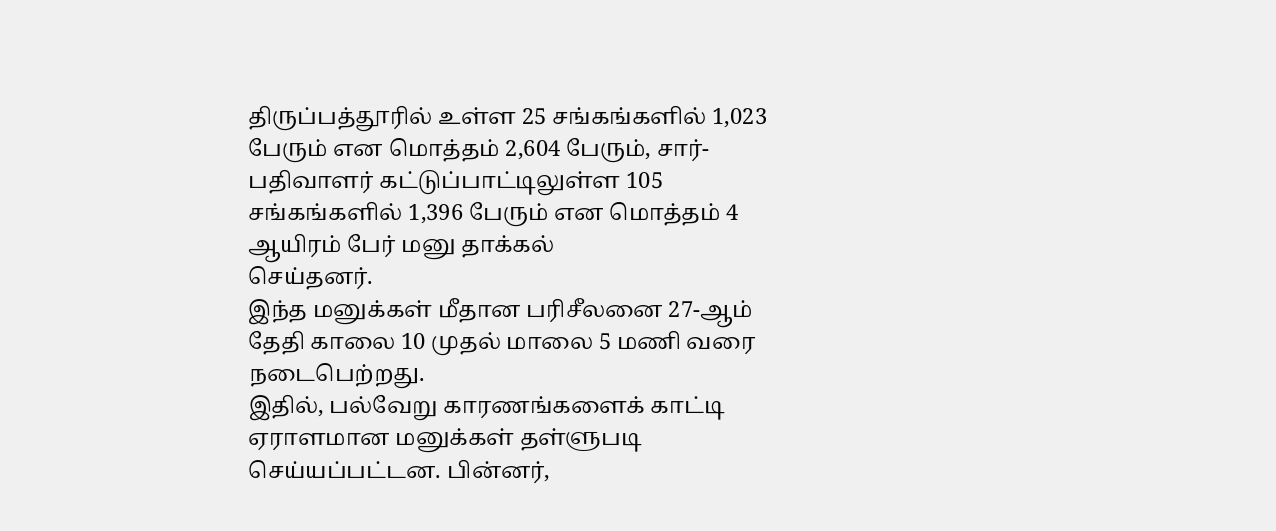திருப்பத்தூரில் உள்ள 25 சங்கங்களில் 1,023 பேரும் என மொத்தம் 2,604 பேரும், சார்-பதிவாளர் கட்டுப்பாட்டிலுள்ள 105 சங்கங்களில் 1,396 பேரும் என மொத்தம் 4 ஆயிரம் பேர் மனு தாக்கல்
செய்தனர்.
இந்த மனுக்கள் மீதான பரிசீலனை 27-ஆம் தேதி காலை 10 முதல் மாலை 5 மணி வரை நடைபெற்றது.
இதில், பல்வேறு காரணங்களைக் காட்டி ஏராளமான மனுக்கள் தள்ளுபடி செய்யப்பட்டன. பின்னர்,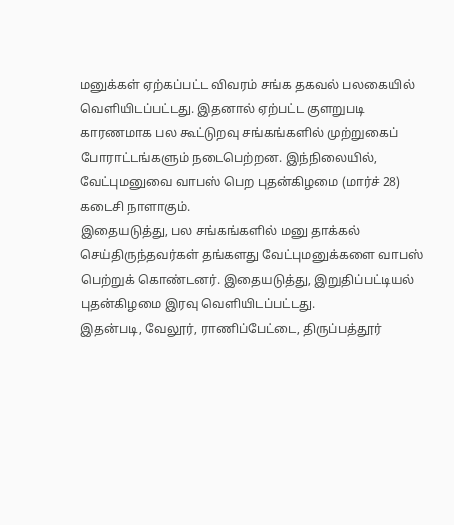மனுக்கள் ஏற்கப்பட்ட விவரம் சங்க தகவல் பலகையில் வெளியிடப்பட்டது. இதனால் ஏற்பட்ட குளறுபடி காரணமாக பல கூட்டுறவு சங்கங்களில் முற்றுகைப் போராட்டங்களும் நடைபெற்றன. இந்நிலையில், வேட்புமனுவை வாபஸ் பெற புதன்கிழமை (மார்ச் 28) கடைசி நாளாகும்.
இதையடுத்து, பல சங்கங்களில் மனு தாக்கல் செய்திருந்தவர்கள் தங்களது வேட்புமனுக்களை வாபஸ் பெற்றுக் கொண்டனர். இதையடுத்து, இறுதிப்பட்டியல் புதன்கிழமை இரவு வெளியிடப்பட்டது.
இதன்படி, வேலூர், ராணிப்பேட்டை, திருப்பத்தூர்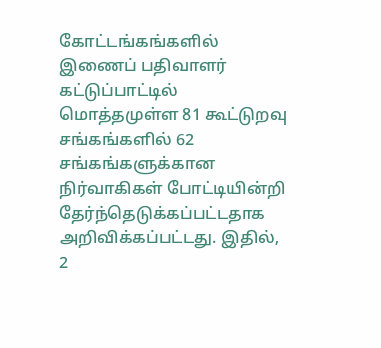கோட்டங்கங்களில் இணைப் பதிவாளர் கட்டுப்பாட்டில் மொத்தமுள்ள 81 கூட்டுறவு சங்கங்களில் 62 சங்கங்களுக்கான நிர்வாகிகள் போட்டியின்றி தேர்ந்தெடுக்கப்பட்டதாக அறிவிக்கப்பட்டது. இதில், 2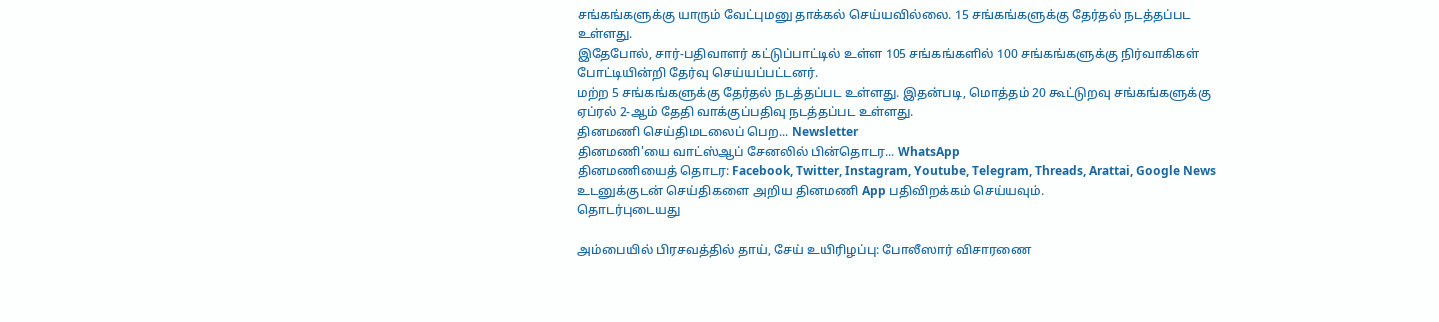சங்கங்களுக்கு யாரும் வேட்புமனு தாக்கல் செய்யவில்லை. 15 சங்கங்களுக்கு தேர்தல் நடத்தப்பட உள்ளது.
இதேபோல், சார்-பதிவாளர் கட்டுப்பாட்டில் உள்ள 105 சங்கங்களில் 100 சங்கங்களுக்கு நிர்வாகிகள் போட்டியின்றி தேர்வு செய்யப்பட்டனர்.
மற்ற 5 சங்கங்களுக்கு தேர்தல் நடத்தப்பட உள்ளது. இதன்படி, மொத்தம் 20 கூட்டுறவு சங்கங்களுக்கு ஏப்ரல் 2-ஆம் தேதி வாக்குப்பதிவு நடத்தப்பட உள்ளது.
தினமணி செய்திமடலைப் பெற... Newsletter
தினமணி'யை வாட்ஸ்ஆப் சேனலில் பின்தொடர... WhatsApp
தினமணியைத் தொடர: Facebook, Twitter, Instagram, Youtube, Telegram, Threads, Arattai, Google News
உடனுக்குடன் செய்திகளை அறிய தினமணி App பதிவிறக்கம் செய்யவும்.
தொடர்புடையது

அம்பையில் பிரசவத்தில் தாய், சேய் உயிரிழப்பு: போலீஸார் விசாரணை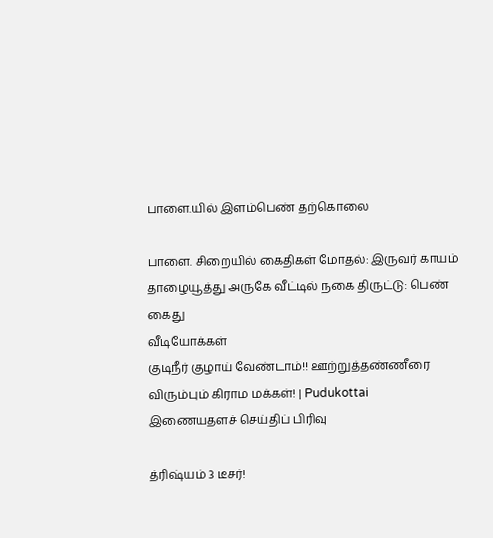பாளை.யில் இளம்பெண் தற்கொலை

பாளை. சிறையில் கைதிகள் மோதல்: இருவர் காயம்
தாழையூத்து அருகே வீட்டில் நகை திருட்டு: பெண் கைது
வீடியோக்கள்
குடிநீர் குழாய் வேண்டாம்!! ஊற்றுத்தண்ணீரை விரும்பும் கிராம மக்கள்! | Pudukottai
இணையதளச் செய்திப் பிரிவு

த்ரிஷ்யம் 3 டீசர்!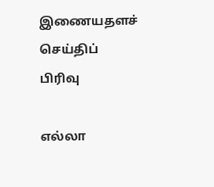இணையதளச் செய்திப் பிரிவு

எல்லா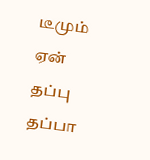டீமும் ஏன் தப்பு தப்பா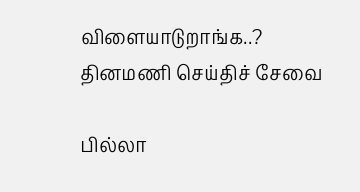விளையாடுறாங்க..?
தினமணி செய்திச் சேவை

பில்லா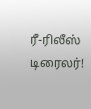ரீ-ரிலீஸ் டிரைலர்!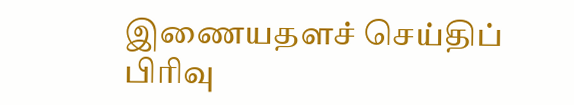இணையதளச் செய்திப் பிரிவு